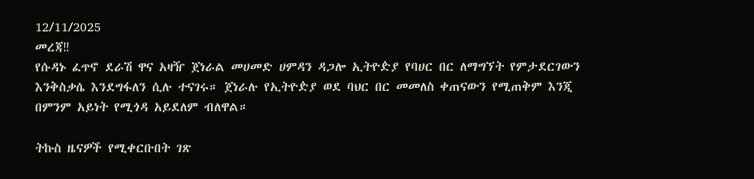12/11/2025
መረጃ‼
የሱዳኑ ፈጥኖ ደራሽ ዋና አዛዥ ጀነራል መሀመድ ሀምዳን ዳጋሎ ኢትዮዽያ የባሀር በር ለማግኘት የምታደርገውን እንቅስቃሴ እንደግፋለን ሲሉ ተናገሩ። ጀነራሉ የኢትዮዽያ ወደ ባህር በር መመለስ ቀጠናውን የሚጠቅም እንጂ በምንም አይነት የሚጎዳ አይደለም ብለዋል።

ትኩስ ዜናዎች የሚቀርቡበት ገጽ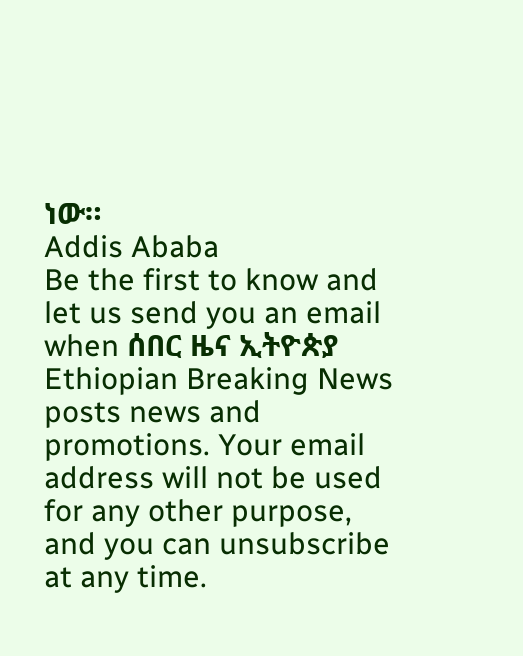ነው።
Addis Ababa
Be the first to know and let us send you an email when ሰበር ዜና ኢትዮጵያ Ethiopian Breaking News posts news and promotions. Your email address will not be used for any other purpose, and you can unsubscribe at any time.